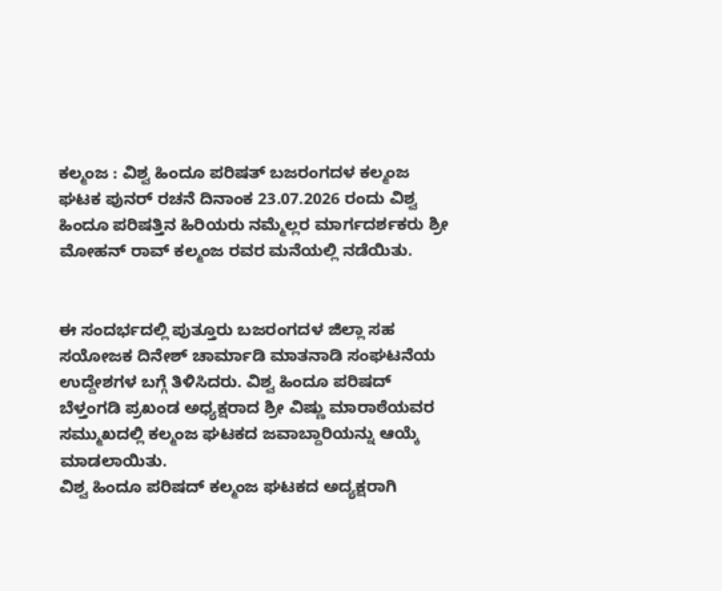ಕಲ್ಮಂಜ : ವಿಶ್ವ ಹಿಂದೂ ಪರಿಷತ್ ಬಜರಂಗದಳ ಕಲ್ಮಂಜ ಘಟಕ ಪುನರ್ ರಚನೆ ದಿನಾಂಕ 23.07.2026 ರಂದು ವಿಶ್ವ ಹಿಂದೂ ಪರಿಷತ್ತಿನ ಹಿರಿಯರು ನಮ್ಮೆಲ್ಲರ ಮಾರ್ಗದರ್ಶಕರು ಶ್ರೀ ಮೋಹನ್ ರಾವ್ ಕಲ್ಮಂಜ ರವರ ಮನೆಯಲ್ಲಿ ನಡೆಯಿತು.


ಈ ಸಂದರ್ಭದಲ್ಲಿ ಪುತ್ತೂರು ಬಜರಂಗದಳ ಜಿಲ್ಲಾ ಸಹ ಸಯೋಜಕ ದಿನೇಶ್ ಚಾರ್ಮಾಡಿ ಮಾತನಾಡಿ ಸಂಘಟನೆಯ ಉದ್ದೇಶಗಳ ಬಗ್ಗೆ ತಿಳಿಸಿದರು. ವಿಶ್ವ ಹಿಂದೂ ಪರಿಷದ್ ಬೆಳ್ತಂಗಡಿ ಪ್ರಖಂಡ ಅಧ್ಯಕ್ಷರಾದ ಶ್ರೀ ವಿಷ್ಣು ಮಾರಾಠೆಯವರ ಸಮ್ಮುಖದಲ್ಲಿ ಕಲ್ಮಂಜ ಘಟಕದ ಜವಾಬ್ದಾರಿಯನ್ನು ಆಯ್ಕೆ ಮಾಡಲಾಯಿತು.
ವಿಶ್ವ ಹಿಂದೂ ಪರಿಷದ್ ಕಲ್ಮಂಜ ಘಟಕದ ಅದ್ಯಕ್ಷರಾಗಿ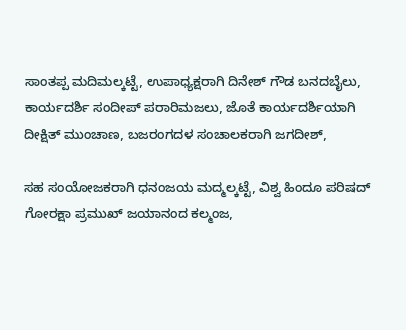ಸಾಂತಪ್ಪ ಮದಿಮಲ್ಕಟ್ಟೆ, ಉಪಾಧ್ಯಕ್ಷರಾಗಿ ದಿನೇಶ್ ಗೌಡ ಬನದಬೈಲು, ಕಾರ್ಯದರ್ಶಿ ಸಂದೀಪ್ ಪರಾರಿಮಜಲು, ಜೊತೆ ಕಾರ್ಯದರ್ಶಿಯಾಗಿ ದೀಕ್ಷಿತ್ ಮುಂಚಾಣ, ಬಜರಂಗದಳ ಸಂಚಾಲಕರಾಗಿ ಜಗದೀಶ್,

ಸಹ ಸಂಯೋಜಕರಾಗಿ ಧನಂಜಯ ಮದ್ಮಲ್ಕಟ್ಟೆ, ವಿಶ್ವ ಹಿಂದೂ ಪರಿಷದ್ ಗೋರಕ್ಷಾ ಪ್ರಮುಖ್ ಜಯಾನಂದ ಕಲ್ಮಂಜ,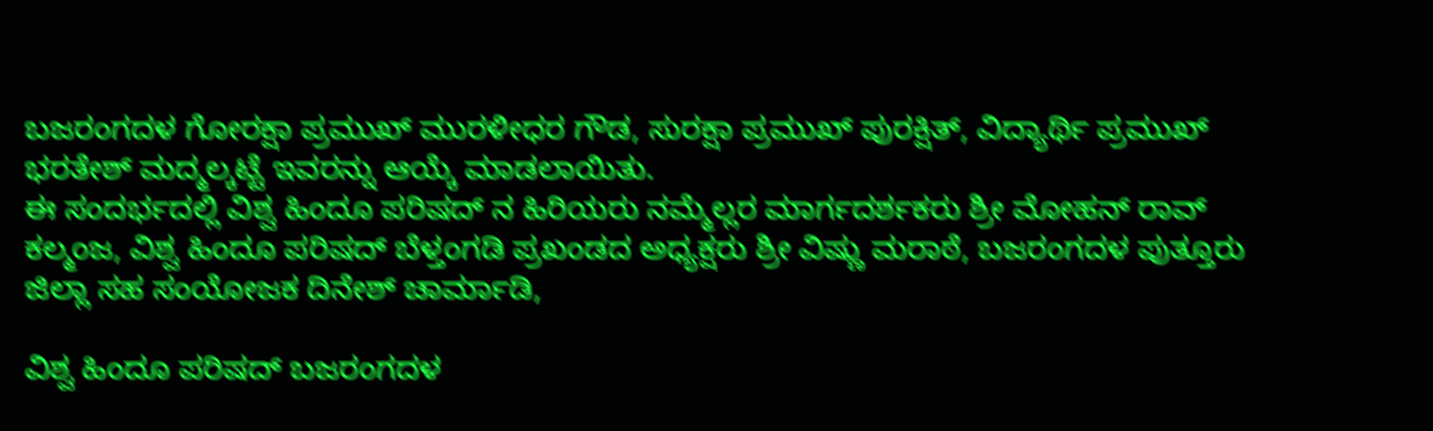ಬಜರಂಗದಳ ಗೋರಕ್ಷಾ ಪ್ರಮುಖ್ ಮುರಳೀಧರ ಗೌಡ, ಸುರಕ್ಷಾ ಪ್ರಮುಖ್ ಪುರಕ್ಷಿತ್, ವಿದ್ಯಾರ್ಥಿ ಪ್ರಮುಖ್ ಭರತೇಶ್ ಮದ್ಮಲ್ಕಟ್ಟೆ ಇವರನ್ನು ಆಯ್ಕೆ ಮಾಡಲಾಯಿತು.
ಈ ಸಂದರ್ಭದಲ್ಲಿ ವಿಶ್ವ ಹಿಂದೂ ಪರಿಷದ್ ನ ಹಿರಿಯರು ನಮ್ಮೆಲ್ಲರ ಮಾರ್ಗದರ್ಶಕರು ಶ್ರೀ ಮೋಹನ್ ರಾವ್ ಕಲ್ಮಂಜ, ವಿಶ್ವ ಹಿಂದೂ ಪರಿಷದ್ ಬೆಳ್ತಂಗಡಿ ಪ್ರಖಂಡದ ಅಧ್ಯಕ್ಷರು ಶ್ರೀ ವಿಷ್ಣು ಮರಾಠೆ, ಬಜರಂಗದಳ ಪುತ್ತೂರು ಜಿಲ್ಲಾ ಸಹ ಸಂಯೋಜಕ ದಿನೇಶ್ ಚಾರ್ಮಾಡಿ,

ವಿಶ್ವ ಹಿಂದೂ ಪರಿಷದ್ ಬಜರಂಗದಳ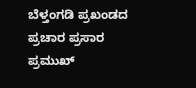ಬೆಳ್ತಂಗಡಿ ಪ್ರಖಂಡದ ಪ್ರಚಾರ ಪ್ರಸಾರ ಪ್ರಮುಖ್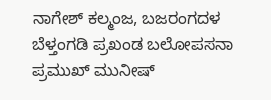ನಾಗೇಶ್ ಕಲ್ಮಂಜ, ಬಜರಂಗದಳ ಬೆಳ್ತಂಗಡಿ ಪ್ರಖಂಡ ಬಲೋಪಸನಾ ಪ್ರಮುಖ್ ಮುನೀಷ್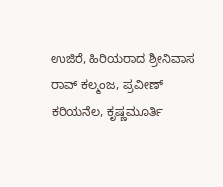ಉಜಿರೆ, ಹಿರಿಯರಾದ ಶ್ರೀನಿವಾಸ ರಾವ್ ಕಲ್ಮಂಜ, ಪ್ರವೀಣ್ ಕರಿಯನೆಲ, ಕೃಷ್ಣಮೂರ್ತಿ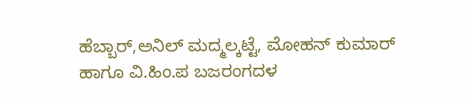ಹೆಬ್ಬಾರ್,ಅನಿಲ್ ಮದ್ಮಲ್ಕಟ್ಟೆ, ಮೋಹನ್ ಕುಮಾರ್ ಹಾಗೂ ವಿ.ಹಿಂ.ಪ ಬಜರಂಗದಳ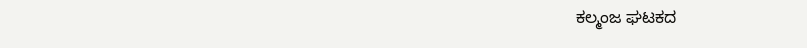ಕಲ್ಮಂಜ ಘಟಕದ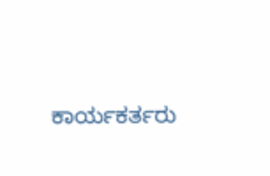ಕಾರ್ಯಕರ್ತರು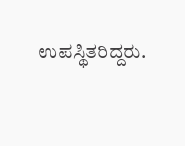ಉಪಸ್ಥಿತರಿದ್ದರು.